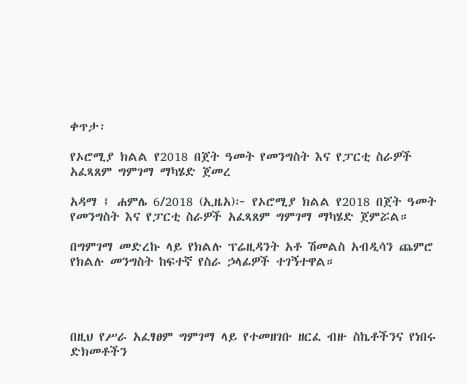ቀጥታ፡

የኦሮሚያ ክልል የ2018 በጀት ዓመት የመንግስት እና የፓርቲ ስራዎች አፈጻጸም ግምገማ ማካሄድ ጀመረ

አዳማ ፤ ሐምሌ 6/2018 (ኢዜአ)፦ የኦሮሚያ ክልል የ2018 በጀት ዓመት የመንግስት እና የፓርቲ ስራዎች አፈጻጸም ግምገማ ማካሄድ ጀምሯል።

በግምገማ መድረኩ ላይ የክልሉ ፕሬዚዳንት አቶ ሽመልስ አብዲሳን ጨምሮ የክልሉ መንግስት ከፍተኛ የስራ ኃላፊዎች ተገኝተዋል።




በዚህ የሥራ አፈፃፀም ግምገማ ላይ የተመዘገቡ ዘርፈ ብዙ ስኬቶችንና የነበሩ ድክመቶችን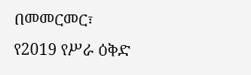በመመርመር፣ የ2019 የሥራ ዕቅድ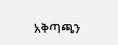አቅጣጫን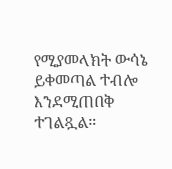የሚያመላክት ውሳኔ ይቀመጣል ተብሎ እንደሚጠበቅ ተገልጿል።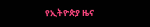የኢትዮጵያ ዜና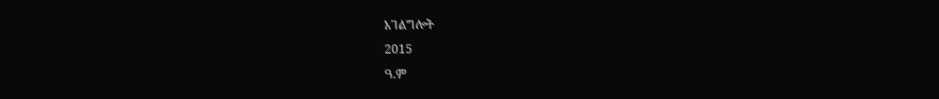አገልግሎት
2015
ዓ.ም